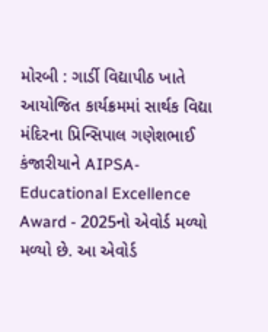મોરબી : ગાર્ડી વિદ્યાપીઠ ખાતે આયોજિત કાર્યક્રમમાં સાર્થક વિદ્યા મંદિરના પ્રિન્સિપાલ ગણેશભાઈ કંજારીયાને AIPSA- Educational Excellence Award - 2025નો એવોર્ડ મળ્યો મળ્યો છે. આ એવોર્ડ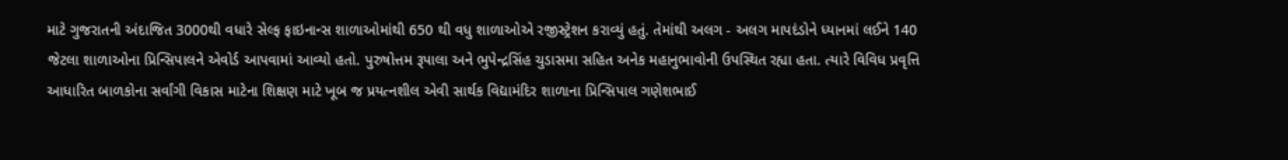માટે ગુજરાતની અંદાજિત 3000થી વધારે સેલ્ફ ફાઇનાન્સ શાળાઓમાંથી 650 થી વધુ શાળાઓએ રજીસ્ટ્રેશન કરાવ્યું હતું. તેમાંથી અલગ - અલગ માપદંડોને ધ્યાનમાં લઈને 140 જેટલા શાળાઓના પ્રિન્સિપાલને એવોર્ડ આપવામાં આવ્યો હતો. પુરુષોત્તમ રૂપાલા અને ભુપેન્દ્રસિંહ ચુડાસમા સહિત અનેક મહાનુભાવોની ઉપસ્થિત રહ્યા હતા. ત્યારે વિવિધ પ્રવૃત્તિ આધારિત બાળકોના સર્વાંગી વિકાસ માટેના શિક્ષણ માટે ખૂબ જ પ્રયત્નશીલ એવી સાર્થક વિદ્યામંદિર શાળાના પ્રિન્સિપાલ ગણેશભાઈ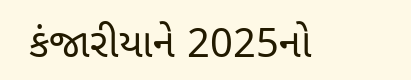કંજારીયાને 2025નો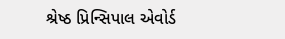શ્રેષ્ઠ પ્રિન્સિપાલ એવોર્ડ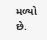મળ્યો છે.